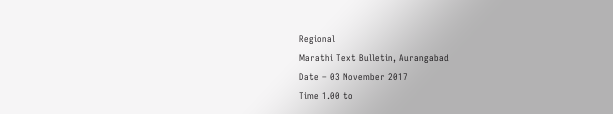Regional
Marathi Text Bulletin, Aurangabad
Date – 03 November 2017
Time 1.00 to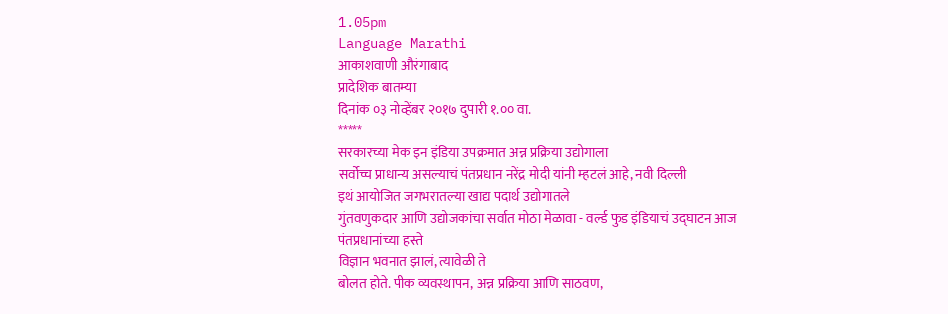1.05pm
Language Marathi
आकाशवाणी औरंगाबाद
प्रादेशिक बातम्या
दिनांक ०३ नोव्हेंबर २०१७ दुपारी १.०० वा.
*****
सरकारच्या मेक इन इंडिया उपक्रमात अन्न प्रक्रिया उद्योगाला
सर्वोच्च प्राधान्य असल्याचं पंतप्रधान नरेंद्र मोदी यांनी म्हटलं आहे, नवी दिल्ली
इथं आयोजित जगभरातल्या खाद्य पदार्थ उद्योगातले
गुंतवणुकदार आणि उद्योजकांचा सर्वात मोठा मेळावा - वर्ल्ड फुड इंडियाचं उद्घाटन आज
पंतप्रधानांच्या हस्ते
विज्ञान भवनात झालं, त्यावेळी ते
बोलत होते. पीक व्यवस्थापन, अन्न प्रक्रिया आणि साठवण,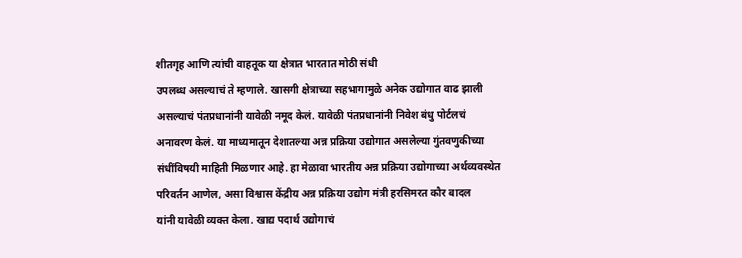शीतगृह आणि त्यांची वाहतूक या क्षेत्रात भारतात मोठी संधी
उपलब्ध असल्याचं ते म्हणाले. खासगी क्षेत्राच्या सहभागामुळे अनेक उद्योगात वाढ झाली
असल्याचं पंतप्रधानांनी यावेळी नमूद केलं. यावेळी पंतप्रधानांनी निवेश बंधु पोर्टलचं
अनावरण केलं. या माध्यमातून देशातल्या अन्न प्रक्रिया उद्योगात असलेल्या गुंतवणुकीच्या
संधींविषयी माहिती मिळणार आहे. हा मेळावा भारतीय अन्न प्रक्रिया उद्योगाच्या अर्थव्यवस्थेत
परिवर्तन आणेल, असा विश्वास केंद्रीय अन्न प्रक्रिया उद्योग मंत्री हरसिमरत कौर बादल
यांनी यावेळी व्यक्त केला. खाद्य पदार्थ उद्योगाचं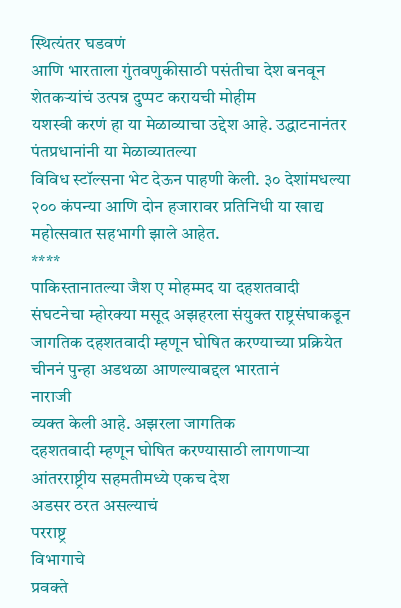स्थित्यंतर घडवणं
आणि भारताला गुंतवणुकीसाठी पसंतीचा देश बनवून शेतकऱ्यांचं उत्पन्न दुप्पट करायची मोहीम
यशस्वी करणं हा या मेळाव्याचा उद्देश आहे. उद्धाटनानंतर पंतप्रधानांनी या मेळाव्यातल्या
विविध स्टॉल्सना भेट देऊन पाहणी केली. ३० देशांमधल्या २०० कंपन्या आणि दोन हजारावर प्रतिनिधी या खाद्य महोत्सवात सहभागी झाले आहेत.
****
पाकिस्तानातल्या जैश ए मोहम्मद या दहशतवादी संघटनेचा म्होरक्या मसूद अझहरला संयुक्त राष्ट्रसंघाकडून
जागतिक दहशतवादी म्हणून घोषित करण्याच्या प्रक्रियेत चीननं पुन्हा अडथळा आणल्याबद्दल भारतानं
नाराजी
व्यक्त केली आहे. अझरला जागतिक
दहशतवादी म्हणून घोषित करण्यासाठी लागणाऱ्या आंतरराष्ट्रीय सहमतीमध्ये एकच देश
अडसर ठरत असल्याचं
परराष्ट्र
विभागाचे
प्रवक्ते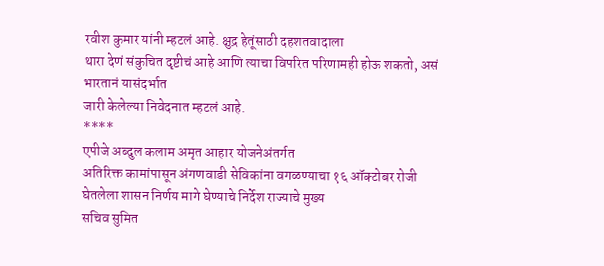रवीश कुमार यांनी म्हटलं आहे. क्षुद्र हेतूंसाठी दहशतवादाला
थारा देणं संकुचित दृष्टीचं आहे आणि त्याचा विपरित परिणामही होऊ शकतो, असं भारतानं यासंदर्भात
जारी केलेल्या निवेदनात म्हटलं आहे.
****
एपीजे अब्दुल कलाम अमृत आहार योजनेअंतर्गत
अतिरिक्त कामांपासून अंगणवाडी सेविकांना वगळण्याचा १६ ऑक्टोबर रोजी
घेतलेला शासन निर्णय मागे घेण्याचे निर्देश राज्याचे मुख्य
सचिव सुमित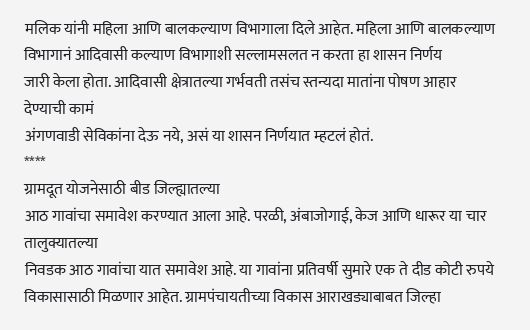मलिक यांनी महिला आणि बालकल्याण विभागाला दिले आहेत. महिला आणि बालकल्याण
विभागानं आदिवासी कल्याण विभागाशी सल्लामसलत न करता हा शासन निर्णय
जारी केला होता. आदिवासी क्षेत्रातल्या गर्भवती तसंच स्तन्यदा मातांना पोषण आहार देण्याची कामं
अंगणवाडी सेविकांना देऊ नये, असं या शासन निर्णयात म्हटलं होतं.
****
ग्रामदूत योजनेसाठी बीड जिल्ह्यातल्या
आठ गावांचा समावेश करण्यात आला आहे. परळी, अंबाजोगाई, केज आणि धारूर या चार तालुक्यातल्या
निवडक आठ गावांचा यात समावेश आहे. या गावांना प्रतिवर्षी सुमारे एक ते दीड कोटी रुपये
विकासासाठी मिळणार आहेत. ग्रामपंचायतीच्या विकास आराखड्याबाबत जिल्हा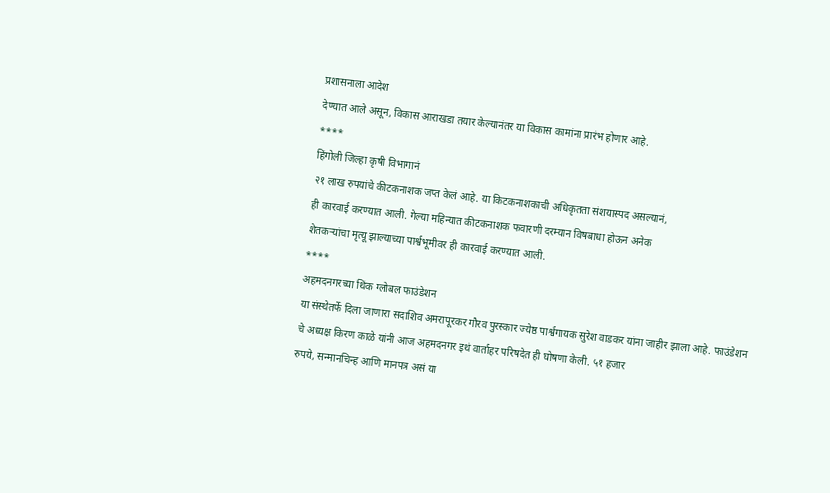प्रशासनाला आदेश
देण्यात आले असून, विकास आराखडा तयार केल्यानंतर या विकास कामांना प्रारंभ होणार आहे.
****
हिंगोली जिल्हा कृषी विभागानं
२१ लाख रुपयांचे कीटकनाशक जप्त केलं आहे. या किटकनाशकाची अधिकृतता संशयास्पद असल्यानं,
ही कारवाई करण्यात आली. गेल्या महिन्यात कीटकनाशक फवारणी दरम्यान विषबाधा होऊन अनेक
शेतकऱ्यांचा मृत्यू झाल्याच्या पार्श्वभूमीवर ही कारवाई करण्यात आली.
****
अहमदनगरच्या थिंक ग्लोबल फाउंडेशन
या संस्थेतर्फे दिला जाणारा सदाशिव अमरापूरकर गौरव पुरस्कार ज्येष्ठ पार्श्वगायक सुरेश वाडकर यांना जाहीर झाला आहे. फाउंडेशन
चे अध्यक्ष किरण काळे यांनी आज अहमदनगर इथं वार्ताहर परिषदेत ही घोषणा केली. ५१ हजार
रुपये, सन्मानचिन्ह आणि मानपत्र असं या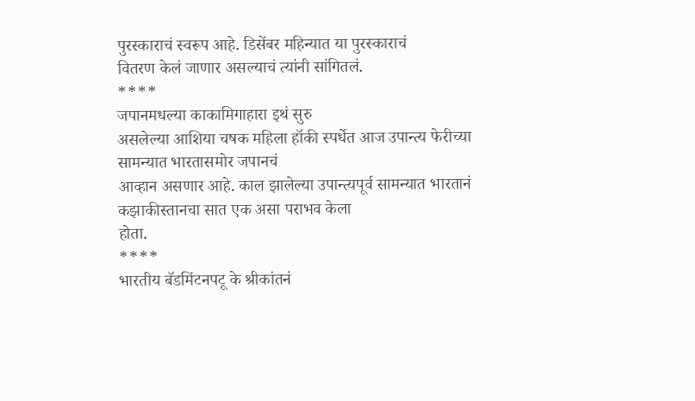पुरस्काराचं स्वरूप आहे. डिसेंबर महिन्यात या पुरस्काराचं
वितरण केलं जाणार असल्याचं त्यांनी सांगितलं.
****
जपानमधल्या काकामिगाहारा इथं सुरु
असलेल्या आशिया चषक महिला हॉकी स्पर्धेत आज उपान्त्य फेरीच्या सामन्यात भारतासमोर जपानचं
आव्हान असणार आहे. काल झालेल्या उपान्त्यपूर्व सामन्यात भारतानं कझाकीस्तानचा सात एक असा पराभव केला
होता.
****
भारतीय बॅडमिंटनपटू के श्रीकांतनं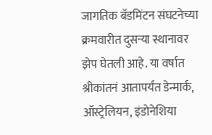जागतिक बॅडमिंटन संघटनेच्या क्रमवारीत दुसऱ्या स्थानावर झेप घेतली आहे. या वर्षात श्रीकांतनं आतापर्यंत डेन्मार्क, ऑस्ट्रेलियन, इंडोनेशिया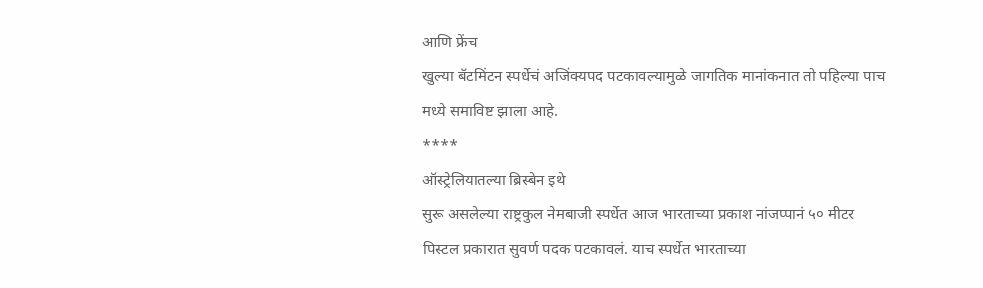आणि फ्रेंच
खुल्या बॅटमिंटन स्पर्धेचं अजिंक्यपद पटकावल्यामुळे जागतिक मानांकनात तो पहिल्या पाच
मध्ये समाविष्ट झाला आहे.
****
ऑस्ट्रेलियातल्या ब्रिस्बेन इथे
सुरू असलेल्या राष्ट्रकुल नेमबाजी स्पर्धेत आज भारताच्या प्रकाश नांजप्पानं ५० मीटर
पिस्टल प्रकारात सुवर्ण पदक पटकावलं. याच स्पर्धेत भारताच्या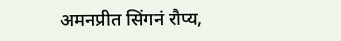अमनप्रीत सिंगनं रौप्य,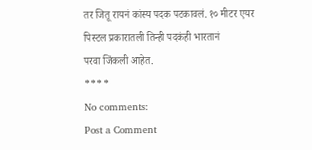तर जितू रायनं कांस्य पदक पटकावलं. १० मीटर एयर पिस्टल प्रकारातली तिन्ही पदकंही भारतानं
परवा जिंकली आहेत.
****
No comments:
Post a Comment